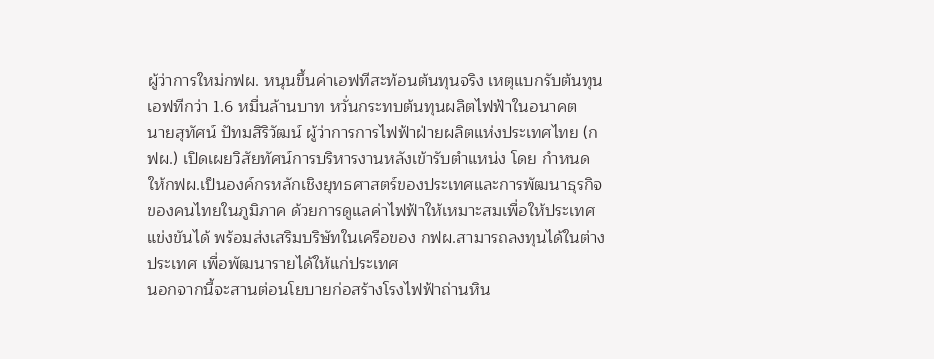ผู้ว่าการใหม่กฟผ. หนุนขึ้นค่าเอฟทีสะท้อนต้นทุนจริง เหตุแบกรับต้นทุนเอฟทีกว่า 1.6 หมื่นล้านบาท หวั่นกระทบต้นทุนผลิตไฟฟ้าในอนาคต
นายสุทัศน์ ปัทมสิริวัฒน์ ผู้ว่าการการไฟฟ้าฝ่ายผลิตแห่งประเทศไทย (กฟผ.) เปิดเผยวิสัยทัศน์การบริหารงานหลังเข้ารับตำแหน่ง โดย กำหนดให้กฟผ.เป็นองค์กรหลักเชิงยุทธศาสตร์ของประเทศและการพัฒนาธุรกิจของคนไทยในภูมิภาค ด้วยการดูแลค่าไฟฟ้าให้เหมาะสมเพื่อให้ประเทศแข่งขันได้ พร้อมส่งเสริมบริษัทในเครือของ กฟผ.สามารถลงทุนได้ในต่างประเทศ เพื่อพัฒนารายได้ให้แก่ประเทศ
นอกจากนี้จะสานต่อนโยบายก่อสร้างโรงไฟฟ้าถ่านหิน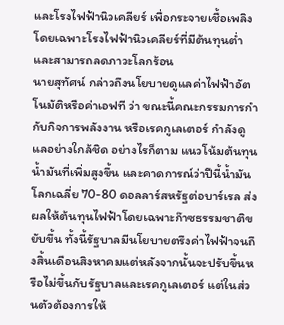และโรงไฟฟ้านิวเคลียร์ เพื่อกระจายเชื้อเพลิงโดยเฉพาะโรงไฟฟ้านิวเคลียร์ที่มีต้นทุนต่ำและสามารถลดภาวะโลกร้อน
นายสุทัศน์ กล่าวถึงนโยบายดูแลค่าไฟฟ้าอัตโนมัติหรือค่าเอฟที ว่า ขณะนี้คณะกรรมการกำกับกิจการพลังงาน หรือเรคกูเลเตอร์ กำลังดูแลอย่างใกล้ชิด อย่างไรก็ตาม แนวโน้มต้นทุนน้ำมันที่เพิ่มสูงขึ้น และคาดการณ์ว่าปีนี้น้ำมันโลกเฉลี่ย 70-80 ดอลลาร์สหรัฐต่อบาร์เรล ส่งผลให้ต้นทุนไฟฟ้าโดยเฉพาะก๊าซธรรมชาติขยับขึ้น ทั้งนี้รัฐบาลมีนโยบายตรึงค่าไฟฟ้าจนถึงสิ้นเดือนสิงหาคมแต่หลังจากนั้นจะปรับขึ้นหรือไม่ขึ้นกับรัฐบาลและเรคกูเลเตอร์ แต่ในส่วนตัวต้องการให้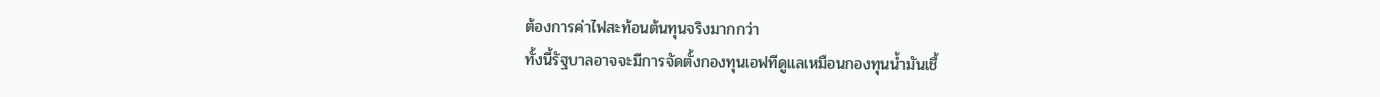ต้องการค่าไฟสะท้อนต้นทุนจริงมากกว่า
ทั้งนี้รัฐบาลอาจจะมีการจัดตั้งกองทุนเอฟทีดูแลเหมือนกองทุนน้ำมันเชื้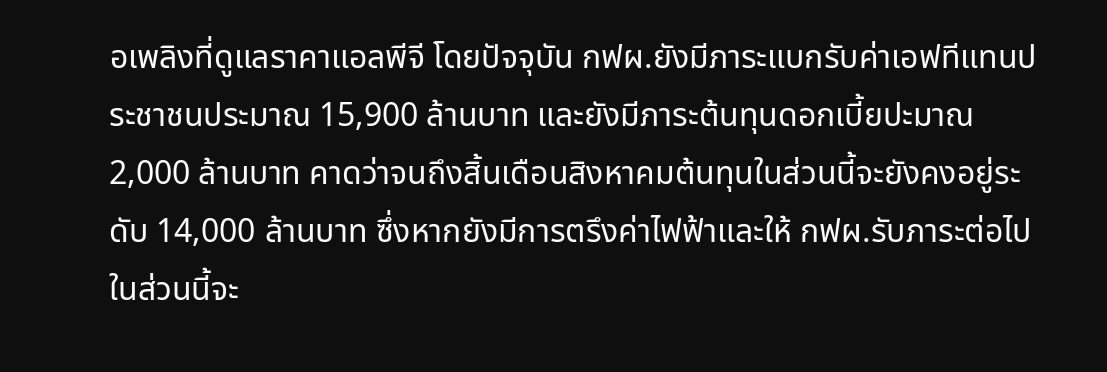อเพลิงที่ดูแลราคาแอลพีจี โดยปัจจุบัน กฟผ.ยังมีภาระแบกรับค่าเอฟทีแทนประชาชนประมาณ 15,900 ล้านบาท และยังมีภาระต้นทุนดอกเบี้ยปะมาณ 2,000 ล้านบาท คาดว่าจนถึงสิ้นเดือนสิงหาคมต้นทุนในส่วนนี้จะยังคงอยู่ระดับ 14,000 ล้านบาท ซึ่งหากยังมีการตรึงค่าไฟฟ้าและให้ กฟผ.รับภาระต่อไปในส่วนนี้จะ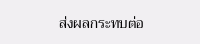ส่งผลกระทบต่อ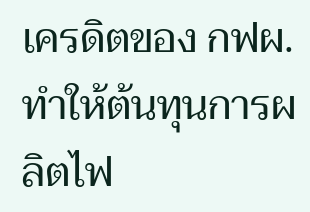เครดิตของ กฟผ. ทำให้ต้นทุนการผลิตไฟ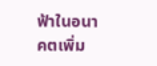ฟ้าในอนาคตเพิ่ม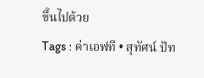ขึ้นไปด้วย
Tags : ค่าเอฟที • สุทัศน์ ปัท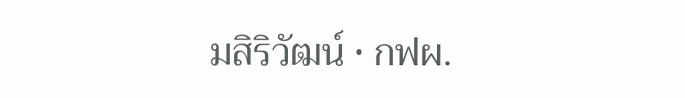มสิริวัฒน์ • กฟผ.